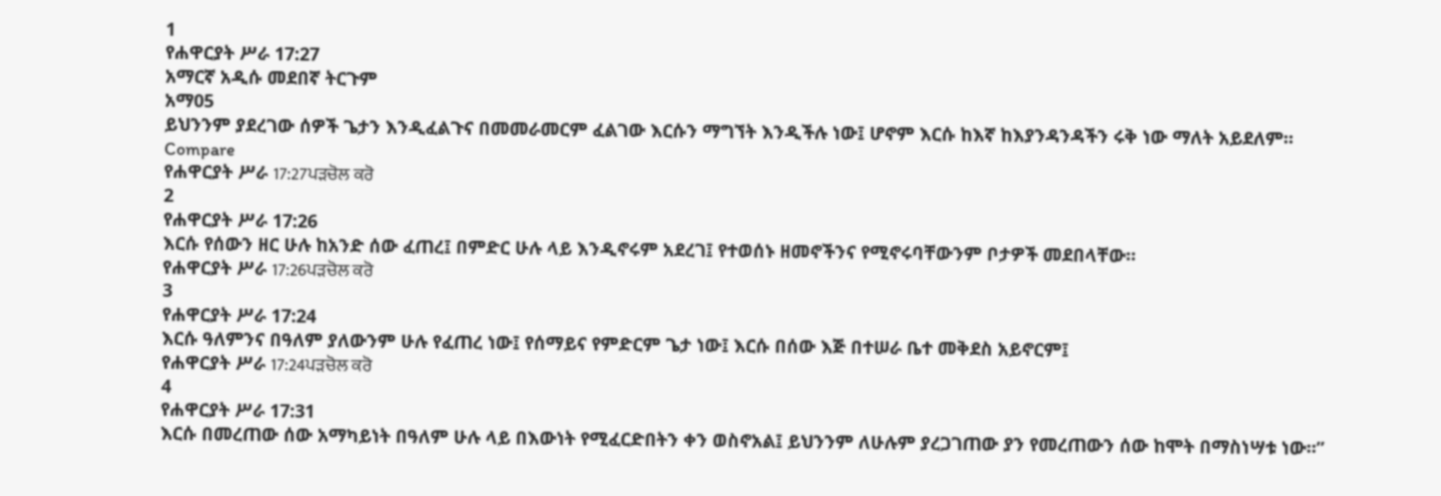1
የሐዋርያት ሥራ 17:27
አማርኛ አዲሱ መደበኛ ትርጉም
አማ05
ይህንንም ያደረገው ሰዎች ጌታን እንዲፈልጉና በመመራመርም ፈልገው እርሱን ማግኘት እንዲችሉ ነው፤ ሆኖም እርሱ ከእኛ ከእያንዳንዳችን ሩቅ ነው ማለት አይደለም።
Compare
የሐዋርያት ሥራ 17:27ਪੜਚੋਲ ਕਰੋ
2
የሐዋርያት ሥራ 17:26
እርሱ የሰውን ዘር ሁሉ ከአንድ ሰው ፈጠረ፤ በምድር ሁሉ ላይ እንዲኖሩም አደረገ፤ የተወሰኑ ዘመኖችንና የሚኖሩባቸውንም ቦታዎች መደበላቸው።
የሐዋርያት ሥራ 17:26ਪੜਚੋਲ ਕਰੋ
3
የሐዋርያት ሥራ 17:24
እርሱ ዓለምንና በዓለም ያለውንም ሁሉ የፈጠረ ነው፤ የሰማይና የምድርም ጌታ ነው፤ እርሱ በሰው እጅ በተሠራ ቤተ መቅደስ አይኖርም፤
የሐዋርያት ሥራ 17:24ਪੜਚੋਲ ਕਰੋ
4
የሐዋርያት ሥራ 17:31
እርሱ በመረጠው ሰው አማካይነት በዓለም ሁሉ ላይ በእውነት የሚፈርድበትን ቀን ወስኖአል፤ ይህንንም ለሁሉም ያረጋገጠው ያን የመረጠውን ሰው ከሞት በማስነሣቱ ነው።”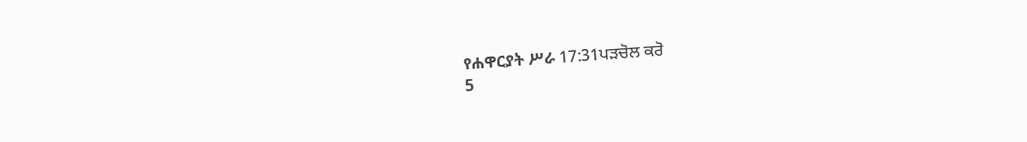የሐዋርያት ሥራ 17:31ਪੜਚੋਲ ਕਰੋ
5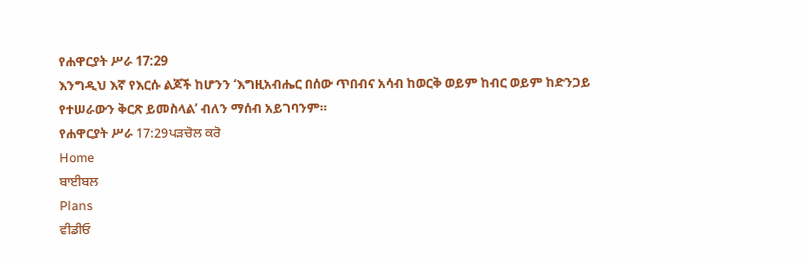የሐዋርያት ሥራ 17:29
እንግዲህ እኛ የእርሱ ልጆች ከሆንን ‘እግዚአብሔር በሰው ጥበብና አሳብ ከወርቅ ወይም ከብር ወይም ከድንጋይ የተሠራውን ቅርጽ ይመስላል’ ብለን ማሰብ አይገባንም።
የሐዋርያት ሥራ 17:29ਪੜਚੋਲ ਕਰੋ
Home
ਬਾਈਬਲ
Plans
ਵੀਡੀਓ